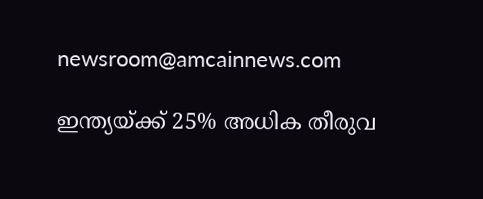newsroom@amcainnews.com

ഇന്ത്യയ്ക്ക് 25% അധിക തീരുവ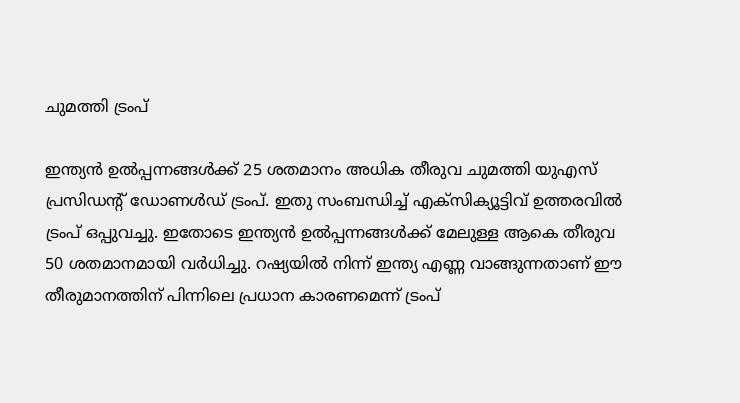ചുമത്തി ട്രംപ്

ഇന്ത്യന്‍ ഉല്‍പ്പന്നങ്ങള്‍ക്ക് 25 ശതമാനം അധിക തീരുവ ചുമത്തി യുഎസ് പ്രസിഡന്റ് ഡോണള്‍ഡ് ട്രംപ്. ഇതു സംബന്ധിച്ച് എക്‌സിക്യൂട്ടിവ് ഉത്തരവില്‍ ട്രംപ് ഒപ്പുവച്ചു. ഇതോടെ ഇന്ത്യന്‍ ഉല്‍പ്പന്നങ്ങള്‍ക്ക് മേലുള്ള ആകെ തീരുവ 50 ശതമാനമായി വര്‍ധിച്ചു. റഷ്യയില്‍ നിന്ന് ഇന്ത്യ എണ്ണ വാങ്ങുന്നതാണ് ഈ തീരുമാനത്തിന് പിന്നിലെ പ്രധാന കാരണമെന്ന് ട്രംപ്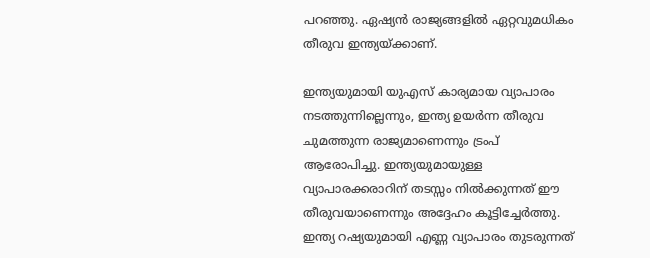പറഞ്ഞു. ഏഷ്യന്‍ രാജ്യങ്ങളില്‍ ഏറ്റവുമധികം തീരുവ ഇന്ത്യയ്ക്കാണ്.

ഇന്ത്യയുമായി യുഎസ് കാര്യമായ വ്യാപാരം നടത്തുന്നില്ലെന്നും, ഇന്ത്യ ഉയര്‍ന്ന തീരുവ ചുമത്തുന്ന രാജ്യമാണെന്നും ട്രംപ് ആരോപിച്ചു. ഇന്ത്യയുമായുള്ള വ്യാപാരക്കരാറിന് തടസ്സം നില്‍ക്കുന്നത് ഈ തീരുവയാണെന്നും അദ്ദേഹം കൂട്ടിച്ചേര്‍ത്തു. ഇന്ത്യ റഷ്യയുമായി എണ്ണ വ്യാപാരം തുടരുന്നത്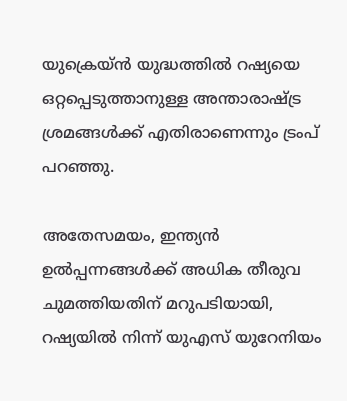യുക്രെയ്ന്‍ യുദ്ധത്തില്‍ റഷ്യയെ ഒറ്റപ്പെടുത്താനുള്ള അന്താരാഷ്ട്ര ശ്രമങ്ങള്‍ക്ക് എതിരാണെന്നും ട്രംപ് പറഞ്ഞു.

അതേസമയം, ഇന്ത്യന്‍ ഉല്‍പ്പന്നങ്ങള്‍ക്ക് അധിക തീരുവ ചുമത്തിയതിന് മറുപടിയായി, റഷ്യയില്‍ നിന്ന് യുഎസ് യുറേനിയം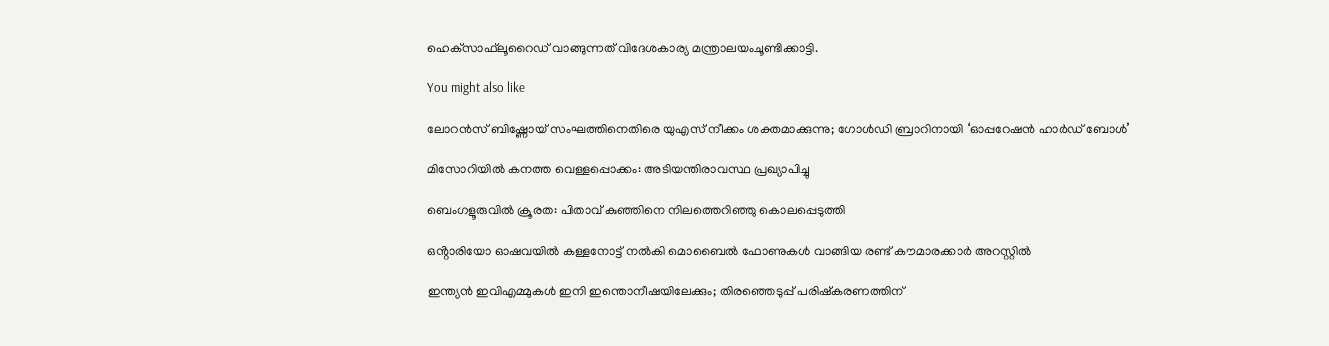ഹെക്‌സാഫ്‌ലൂറൈഡ് വാങ്ങുന്നത് വിദേശകാര്യ മന്ത്രാലയംചൂണ്ടിക്കാട്ടി.

You might also like

ലോറൻസ് ബിഷ്ണോയ് സംഘത്തിനെതിരെ യുഎസ് നീക്കം ശക്തമാക്കുന്നു; ഗോൾഡി ബ്രാറിനായി ‘ഓപ്പറേഷൻ ഹാർഡ് ബോൾ’

മിസോറിയിൽ കനത്ത വെള്ളപ്പൊക്കം: അടിയന്തിരാവസ്ഥ പ്രഖ്യാപിച്ചു

ബെംഗളൂരുവിൽ ക്രൂരത: പിതാവ് കുഞ്ഞിനെ നിലത്തെറിഞ്ഞു കൊലപ്പെടുത്തി

ഒൻ്റാരിയോ ഓഷവയിൽ കള്ളനോട്ട് നൽകി മൊബൈൽ ഫോണുകൾ വാങ്ങിയ രണ്ട് കൗമാരക്കാർ അറസ്റ്റിൽ

ഇന്ത്യൻ ഇവിഎമ്മുകൾ ഇനി ഇന്തൊനീഷയിലേക്കും; തിരഞ്ഞെടുപ്പ് പരിഷ്കരണത്തിന്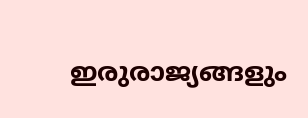ഇരുരാജ്യങ്ങളും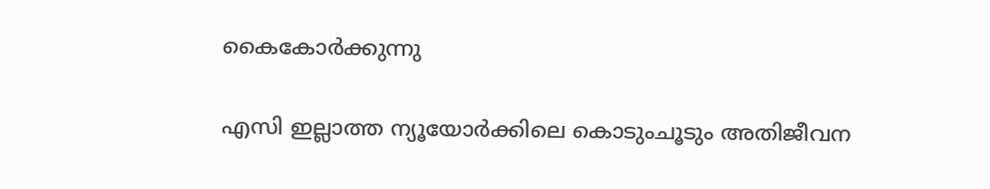കൈകോർക്കുന്നു

എസി ഇല്ലാത്ത ന്യൂയോർക്കിലെ കൊടുംചൂടും അതിജീവന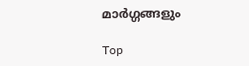മാർഗ്ഗങ്ങളും

Top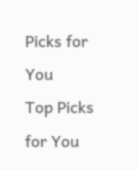Picks for You
Top Picks for You